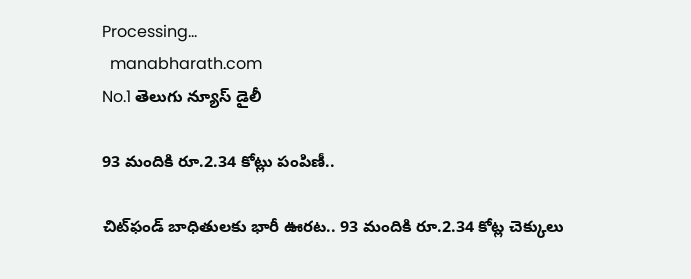Processing...
  manabharath.com
No.1 తెలుగు న్యూస్ డైలీ

93 మందికి రూ.2.34 కోట్లు పంపిణీ..

చిట్‌ఫండ్ బాధితులకు భారీ ఊరట.. 93 మందికి రూ.2.34 కోట్ల చెక్కులు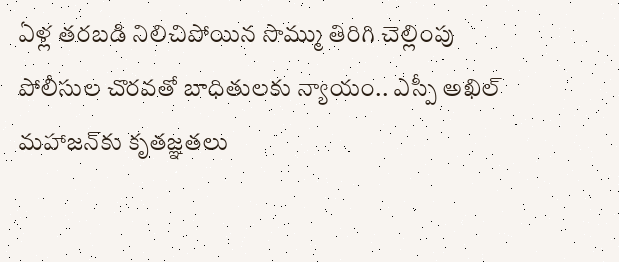ఏళ్ల తరబడి నిలిచిపోయిన సొమ్ము తిరిగి చెల్లింపు పోలీసుల చొరవతో బాధితులకు న్యాయం.. ఎస్పీ అఖిల్ మహాజన్‌కు కృతజ్ఞతలు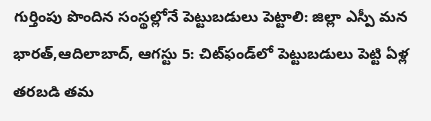గుర్తింపు పొందిన సంస్థల్లోనే పెట్టుబడులు పెట్టాలి: జిల్లా ఎస్పీ మన భారత్,ఆదిలాబాద్, ఆగస్టు 5: చిట్‌ఫండ్‌లో పెట్టుబడులు పెట్టి ఏళ్ల తరబడి తమ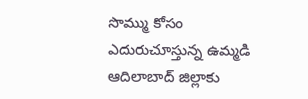సొమ్ము కోసం ఎదురుచూస్తున్న ఉమ్మడి ఆదిలాబాద్ జిల్లాకు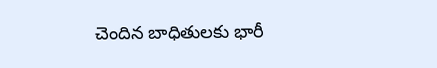చెందిన బాధితులకు భారీ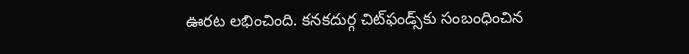ఊరట లభించింది. కనకదుర్గ చిట్‌ఫండ్స్‌కు సంబంధించిన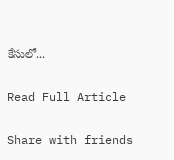కేసులో...

Read Full Article

Share with friends